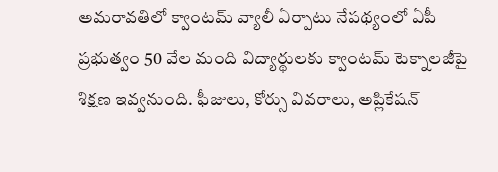అమరావతిలో క్వాంటమ్ వ్యాలీ ఏర్పాటు నేపథ్యంలో ఏపీ ప్రభుత్వం 50 వేల మంది విద్యార్థులకు క్వాంటమ్ టెక్నాలజీపై శిక్షణ ఇవ్వనుంది. ఫీజులు, కోర్సు వివరాలు, అప్లికేషన్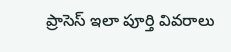ప్రాసెస్ ఇలా పూర్తి వివరాలు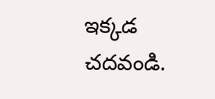ఇక్కడ చదవండి.